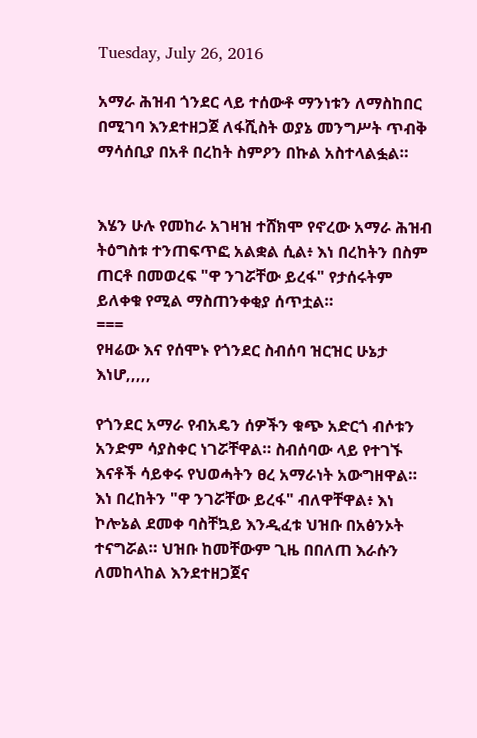Tuesday, July 26, 2016

አማራ ሕዝብ ጎንደር ላይ ተሰውቶ ማንነቱን ለማስከበር በሚገባ እንደተዘጋጀ ለፋሺስት ወያኔ መንግሥት ጥብቅ ማሳሰቢያ በአቶ በረከት ስምዖን በኩል አስተላልፏል።


እሄን ሁሉ የመከራ አገዛዝ ተሸክሞ የኖረው አማራ ሕዝብ ትዕግስቱ ተንጠፍጥፎ አልቋል ሲል፥ እነ በረከትን በስም ጠርቶ በመወረፍ "ዋ ንገሯቸው ይረፋ" የታሰሩትም ይለቀቁ የሚል ማስጠንቀቂያ ሰጥቷል።
===
የዛሬው እና የሰሞኑ የጎንደር ስብሰባ ዝርዝር ሁኔታ እነሆ,,,,,

የጎንደር አማራ የብአዴን ሰዎችን ቁጭ አድርጎ ብሶቱን አንድም ሳያስቀር ነገሯቸዋል። ስብሰባው ላይ የተገኙ እናቶች ሳይቀሩ የህወሓትን ፀረ አማራነት አውግዘዋል።
እነ በረከትን "ዋ ንገሯቸው ይረፋ" ብለዋቸዋል፥ እነ ኮሎኔል ደመቀ ባስቸኳይ እንዲፈቱ ህዝቡ በአፅንኦት ተናግሯል። ህዝቡ ከመቸውም ጊዜ በበለጠ እራሱን ለመከላከል እንደተዘጋጀና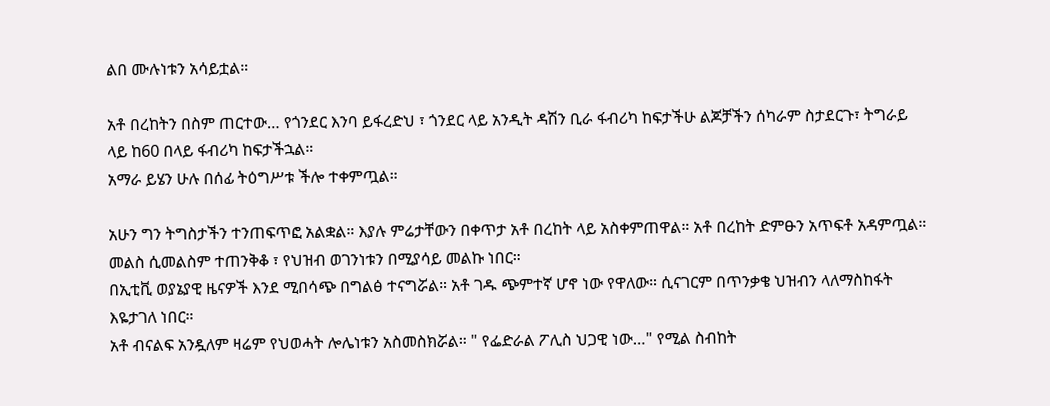ልበ ሙሉነቱን አሳይቷል።

አቶ በረከትን በስም ጠርተው… የጎንደር እንባ ይፋረድህ ፣ ጎንደር ላይ አንዲት ዳሽን ቢራ ፋብሪካ ከፍታችሁ ልጆቻችን ሰካራም ስታደርጉ፣ ትግራይ ላይ ከ60 በላይ ፋብሪካ ከፍታችኋል።
አማራ ይሄን ሁሉ በሰፊ ትዕግሥቱ ችሎ ተቀምጧል።

አሁን ግን ትግስታችን ተንጠፍጥፎ አልቋል። እያሉ ምሬታቸውን በቀጥታ አቶ በረከት ላይ አስቀምጠዋል። አቶ በረከት ድምፁን አጥፍቶ አዳምጧል። መልስ ሲመልስም ተጠንቅቆ ፣ የህዝብ ወገንነቱን በሚያሳይ መልኩ ነበር።
በኢቲቪ ወያኔያዊ ዜናዎች እንደ ሚበሳጭ በግልፅ ተናግሯል። አቶ ገዱ ጭምተኛ ሆኖ ነው የዋለው። ሲናገርም በጥንቃቄ ህዝብን ላለማስከፋት እዬታገለ ነበር።
አቶ ብናልፍ አንዷለም ዛሬም የህወሓት ሎሌነቱን አስመስክሯል። " የፌድራል ፖሊስ ህጋዊ ነው…" የሚል ስብከት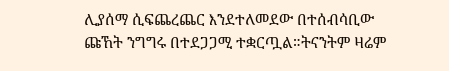ሊያሰማ ሲፍጨረጨር እንደተለመደው በተሰብሳቢው ጩኸት ንግግሩ በተደጋጋሚ ተቋርጧል።ትናንትም ዛሬም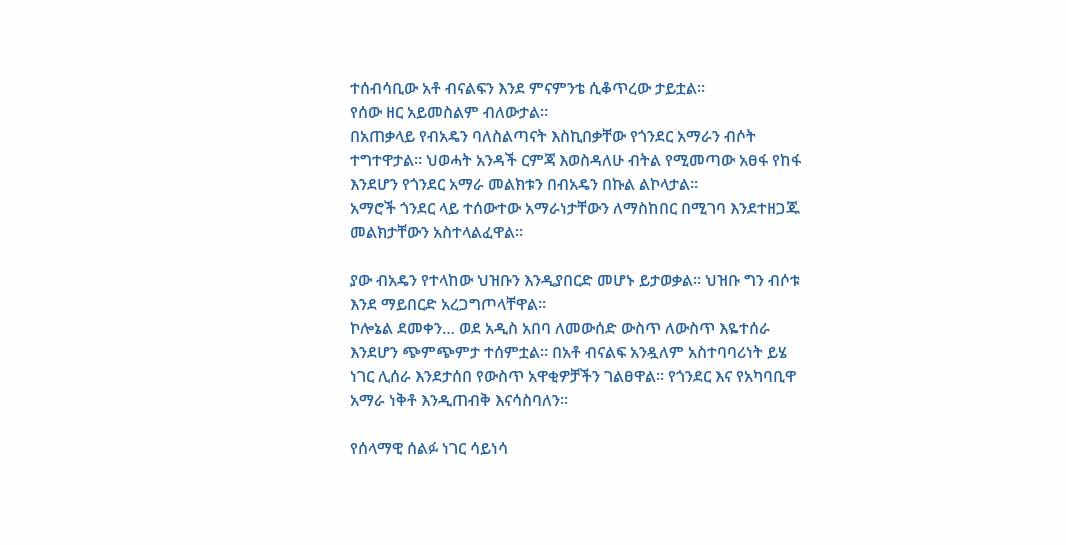ተሰብሳቢው አቶ ብናልፍን እንደ ምናምንቴ ሲቆጥረው ታይቷል።
የሰው ዘር አይመስልም ብለውታል።
በአጠቃላይ የብአዴን ባለስልጣናት እስኪበቃቸው የጎንደር አማራን ብሶት ተግተዋታል። ህወሓት አንዳች ርምጃ እወስዳለሁ ብትል የሚመጣው አፀፋ የከፋ እንደሆን የጎንደር አማራ መልክቱን በብአዴን በኩል ልኮላታል።
አማሮች ጎንደር ላይ ተሰውተው አማራነታቸውን ለማስከበር በሚገባ እንደተዘጋጁ መልክታቸውን አስተላልፈዋል።

ያው ብአዴን የተላከው ህዝቡን እንዲያበርድ መሆኑ ይታወቃል። ህዝቡ ግን ብሶቱ እንደ ማይበርድ አረጋግጦላቸዋል።
ኮሎኔል ደመቀን… ወደ አዲስ አበባ ለመውሰድ ውስጥ ለውስጥ እዬተሰራ እንደሆን ጭምጭምታ ተሰምቷል። በአቶ ብናልፍ አንዷለም አስተባባሪነት ይሄ ነገር ሊሰራ እንደታሰበ የውስጥ አዋቂዎቻችን ገልፀዋል። የጎንደር እና የአካባቢዋ አማራ ነቅቶ እንዲጠብቅ እናሳስባለን።

የሰላማዊ ሰልፉ ነገር ሳይነሳ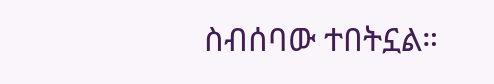ስብሰባው ተበትኗል።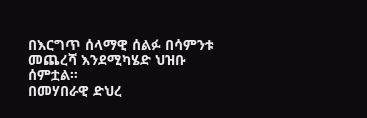በእርግጥ ሰላማዊ ሰልፉ በሳምንቱ መጨረሻ እንደሚካሄድ ህዝቡ ሰምቷል።
በመሃበራዊ ድህረ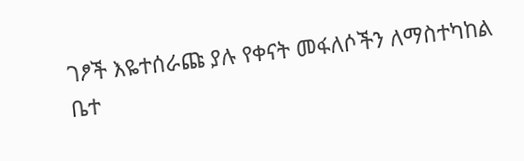ገፆች እዬተሰራጩ ያሉ የቀናት መፋለሶችን ለማስተካከል ቤተ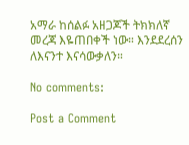አማራ ከሰልፉ አዘጋጆች ትክክለኛ መረጃ እዬጠበቀች ነው። እንደደረሰን ለእናንተ እናሳውቃለን።

No comments:

Post a Comment